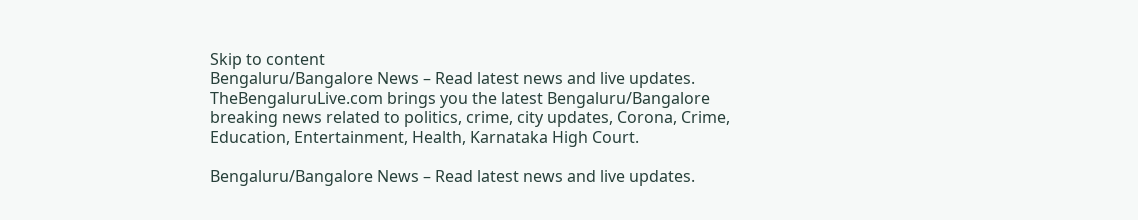Skip to content
Bengaluru/Bangalore News – Read latest news and live updates. TheBengaluruLive.com brings you the latest Bengaluru/Bangalore breaking news related to politics, crime, city updates, Corona, Crime, Education, Entertainment, Health, Karnataka High Court.

Bengaluru/Bangalore News – Read latest news and live updates.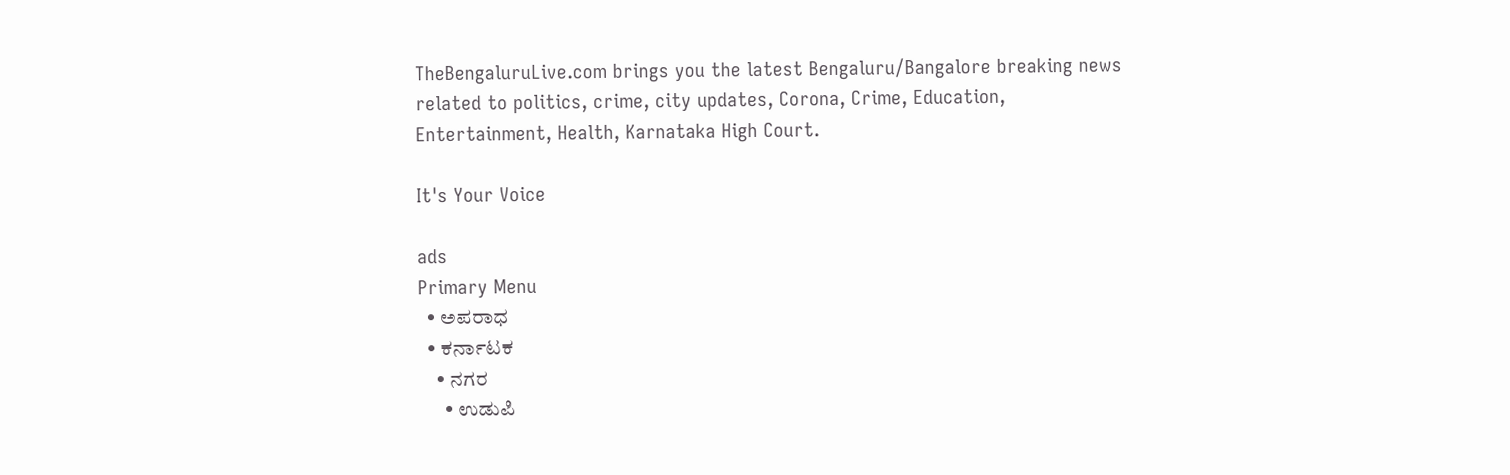TheBengaluruLive.com brings you the latest Bengaluru/Bangalore breaking news related to politics, crime, city updates, Corona, Crime, Education, Entertainment, Health, Karnataka High Court.

It's Your Voice

ads
Primary Menu
  • ಅಪರಾಧ
  • ಕರ್ನಾಟಕ
    • ನಗರ
      • ಉಡುಪಿ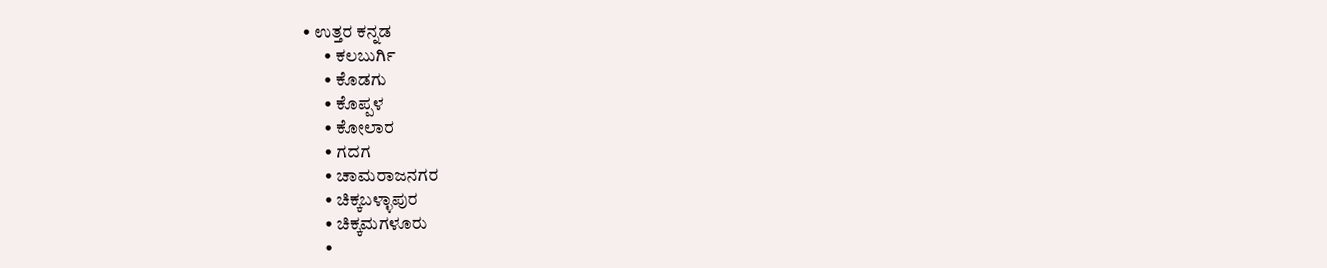• ಉತ್ತರ ಕನ್ನಡ
      • ಕಲಬುರ್ಗಿ
      • ಕೊಡಗು
      • ಕೊಪ್ಪಳ
      • ಕೋಲಾರ
      • ಗದಗ
      • ಚಾಮರಾಜನಗರ
      • ಚಿಕ್ಕಬಳ್ಳಾಪುರ
      • ಚಿಕ್ಕಮಗಳೂರು
      •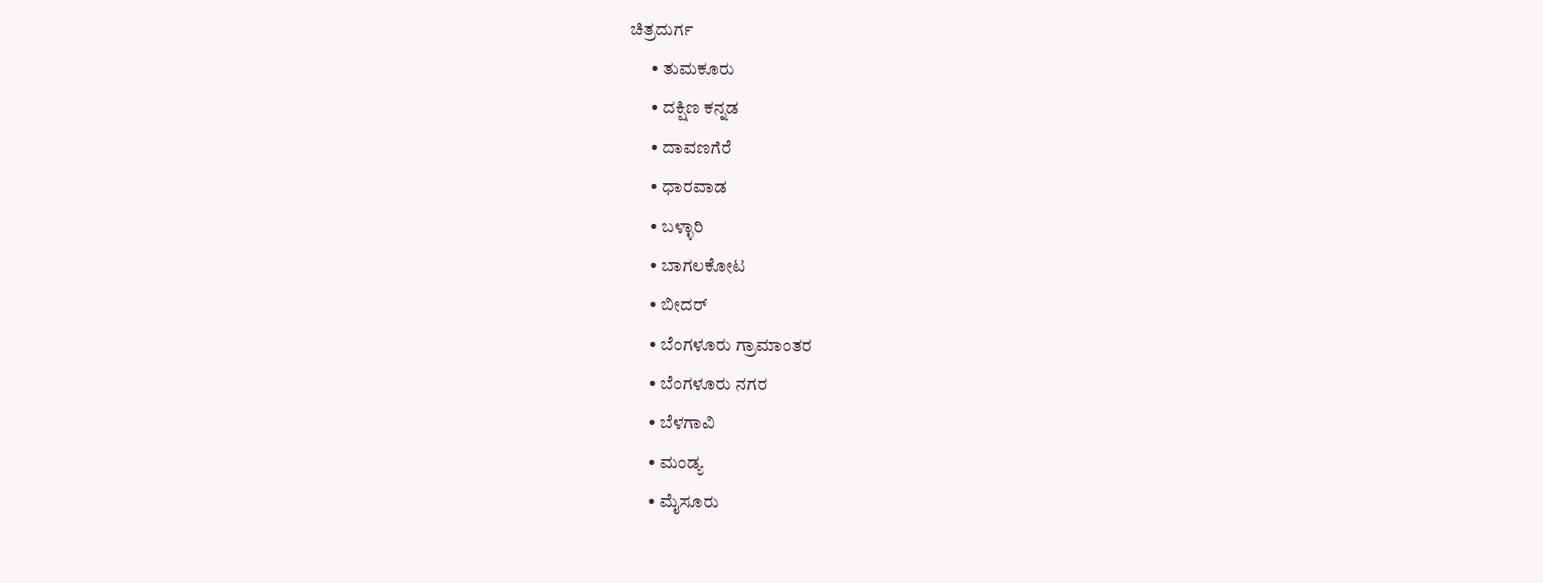ಚಿತ್ರದುರ್ಗ
      • ತುಮಕೂರು
      • ದಕ್ಷಿಣ ಕನ್ನಡ
      • ದಾವಣಗೆರೆ
      • ಧಾರವಾಡ
      • ಬಳ್ಳಾರಿ
      • ಬಾಗಲಕೋಟ
      • ಬೀದರ್
      • ಬೆಂಗಳೂರು ಗ್ರಾಮಾಂತರ
      • ಬೆಂಗಳೂರು ನಗರ
      • ಬೆಳಗಾವಿ
      • ಮಂಡ್ಯ
      • ಮೈಸೂರು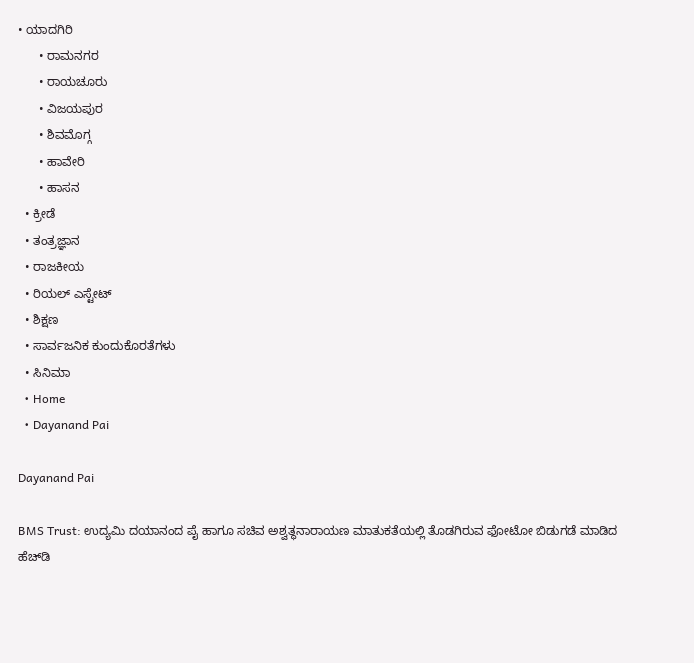• ಯಾದಗಿರಿ
      • ರಾಮನಗರ
      • ರಾಯಚೂರು
      • ವಿಜಯಪುರ
      • ಶಿವಮೊಗ್ಗ
      • ಹಾವೇರಿ
      • ಹಾಸನ
  • ಕ್ರೀಡೆ
  • ತಂತ್ರಜ್ಞಾನ
  • ರಾಜಕೀಯ
  • ರಿಯಲ್ ಎಸ್ಟೇಟ್
  • ಶಿಕ್ಷಣ
  • ಸಾರ್ವಜನಿಕ ಕುಂದುಕೊರತೆಗಳು
  • ಸಿನಿಮಾ
  • Home
  • Dayanand Pai

Dayanand Pai

BMS Trust: ಉದ್ಯಮಿ ದಯಾನಂದ ಪೈ ಹಾಗೂ ಸಚಿವ ಅಶ್ವತ್ಥನಾರಾಯಣ ಮಾತುಕತೆಯಲ್ಲಿ ತೊಡಗಿರುವ ಫೋಟೋ ಬಿಡುಗಡೆ ಮಾಡಿದ ಹೆಚ್‌ಡಿ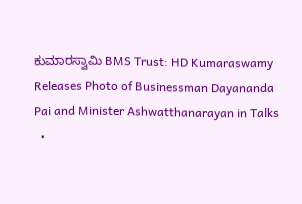ಕುಮಾರಸ್ವಾಮಿ BMS Trust: HD Kumaraswamy Releases Photo of Businessman Dayananda Pai and Minister Ashwatthanarayan in Talks
  •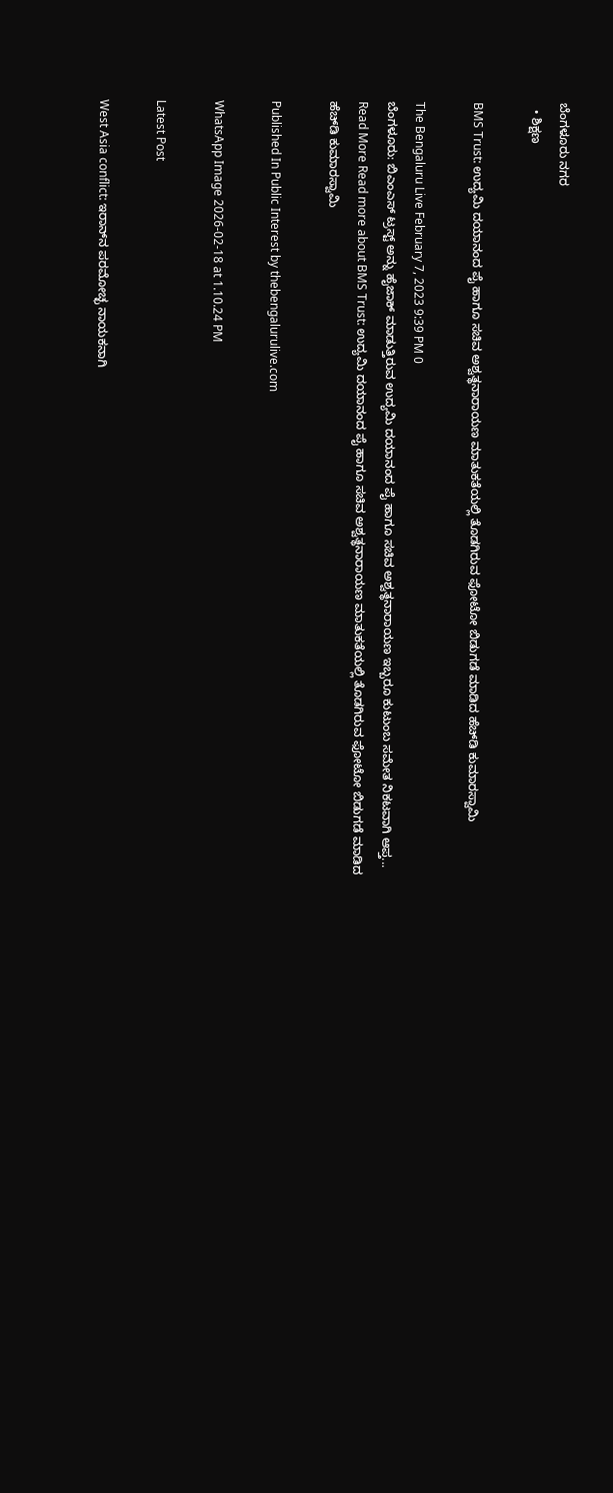ಬೆಂಗಳೂರು ನಗರ
  • ಶಿಕ್ಷಣ

BMS Trust: ಉದ್ಯಮಿ ದಯಾನಂದ ಪೈ ಹಾಗೂ ಸಚಿವ ಅಶ್ವತ್ಥನಾರಾಯಣ ಮಾತುಕತೆಯಲ್ಲಿ ತೊಡಗಿರುವ ಫೋಟೋ ಬಿಡುಗಡೆ ಮಾಡಿದ ಹೆಚ್‌ಡಿ ಕುಮಾರಸ್ವಾಮಿ

The Bengaluru Live February 7, 2023 9:39 PM 0
ಬೆಂಗಳೂರು: ಬಿಎಂಎಸ್ ಟ್ರಸ್ಟ್ ಅನ್ನು ಹೈಜಾಕ್ ಮಾಡುತ್ತಿರುವ ಉದ್ಯಮಿ ದಯಾನಂದ ಪೈ ಹಾಗೂ ಸಚಿವ ಅಶ್ವತ್ಥನಾರಾಯಣ ಇಬ್ಬರೂ ಕುಟುಂಬ ಸಮೇತ ನಿಕಟವಾಗಿ ಆಪ್ತ...
Read More Read more about BMS Trust: ಉದ್ಯಮಿ ದಯಾನಂದ ಪೈ ಹಾಗೂ ಸಚಿವ ಅಶ್ವತ್ಥನಾರಾಯಣ ಮಾತುಕತೆಯಲ್ಲಿ ತೊಡಗಿರುವ ಫೋಟೋ ಬಿಡುಗಡೆ ಮಾಡಿದ ಹೆಚ್‌ಡಿ ಕುಮಾರಸ್ವಾಮಿ

Published In Public Interest by thebengalurulive.com

WhatsApp Image 2026-02-18 at 1.10.24 PM

Latest Post

West Asia conflict: ಇರಾನ್‌ನ ಪರಮೋಚ್ಛ ನಾಯಕನಾಗಿ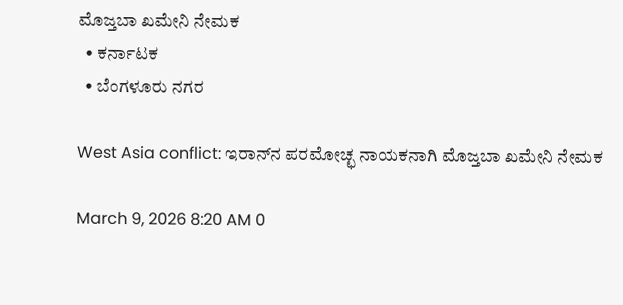ಮೊಜ್ತಬಾ ಖಮೇನಿ ನೇಮಕ
  • ಕರ್ನಾಟಕ
  • ಬೆಂಗಳೂರು ನಗರ

West Asia conflict: ಇರಾನ್‌ನ ಪರಮೋಚ್ಛ ನಾಯಕನಾಗಿ ಮೊಜ್ತಬಾ ಖಮೇನಿ ನೇಮಕ

March 9, 2026 8:20 AM 0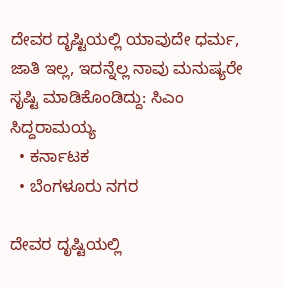ದೇವರ ದೃಷ್ಟಿಯಲ್ಲಿ ಯಾವುದೇ ಧರ್ಮ, ಜಾತಿ ಇಲ್ಲ, ಇದನ್ನೆಲ್ಲ ನಾವು ಮನುಷ್ಯರೇ ಸೃಷ್ಟಿ ಮಾಡಿಕೊಂಡಿದ್ದು: ಸಿಎಂ ಸಿದ್ದರಾಮಯ್ಯ
  • ಕರ್ನಾಟಕ
  • ಬೆಂಗಳೂರು ನಗರ

ದೇವರ ದೃಷ್ಟಿಯಲ್ಲಿ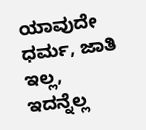ಯಾವುದೇ ಧರ್ಮ, ಜಾತಿ ಇಲ್ಲ, ಇದನ್ನೆಲ್ಲ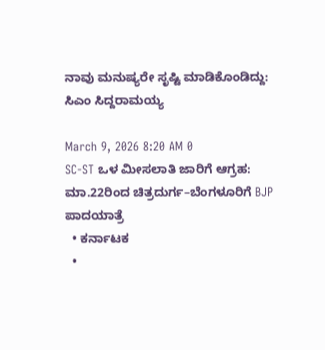ನಾವು ಮನುಷ್ಯರೇ ಸೃಷ್ಟಿ ಮಾಡಿಕೊಂಡಿದ್ದು: ಸಿಎಂ ಸಿದ್ದರಾಮಯ್ಯ

March 9, 2026 8:20 AM 0
SC-ST ಒಳ ಮೀಸಲಾತಿ ಜಾರಿಗೆ ಆಗ್ರಹ: ಮಾ.22ರಿಂದ ಚಿತ್ರದುರ್ಗ–ಬೆಂಗಳೂರಿಗೆ BJP ಪಾದಯಾತ್ರೆ
  • ಕರ್ನಾಟಕ
  •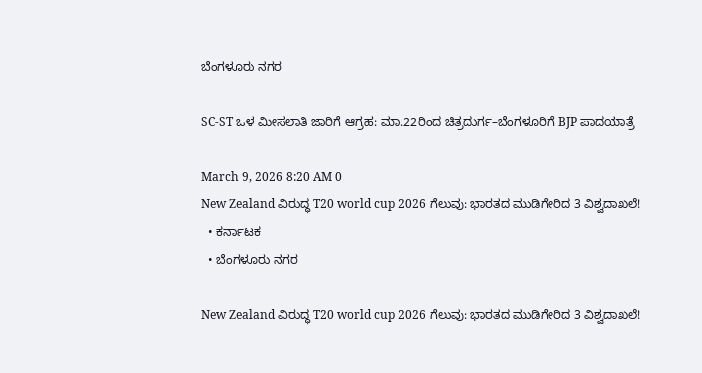ಬೆಂಗಳೂರು ನಗರ

SC-ST ಒಳ ಮೀಸಲಾತಿ ಜಾರಿಗೆ ಆಗ್ರಹ: ಮಾ.22ರಿಂದ ಚಿತ್ರದುರ್ಗ–ಬೆಂಗಳೂರಿಗೆ BJP ಪಾದಯಾತ್ರೆ

March 9, 2026 8:20 AM 0
New Zealand ವಿರುದ್ಧ T20 world cup 2026 ಗೆಲುವು: ಭಾರತದ ಮುಡಿಗೇರಿದ 3 ವಿಶ್ವದಾಖಲೆ!
  • ಕರ್ನಾಟಕ
  • ಬೆಂಗಳೂರು ನಗರ

New Zealand ವಿರುದ್ಧ T20 world cup 2026 ಗೆಲುವು: ಭಾರತದ ಮುಡಿಗೇರಿದ 3 ವಿಶ್ವದಾಖಲೆ!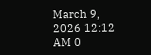March 9, 2026 12:12 AM 0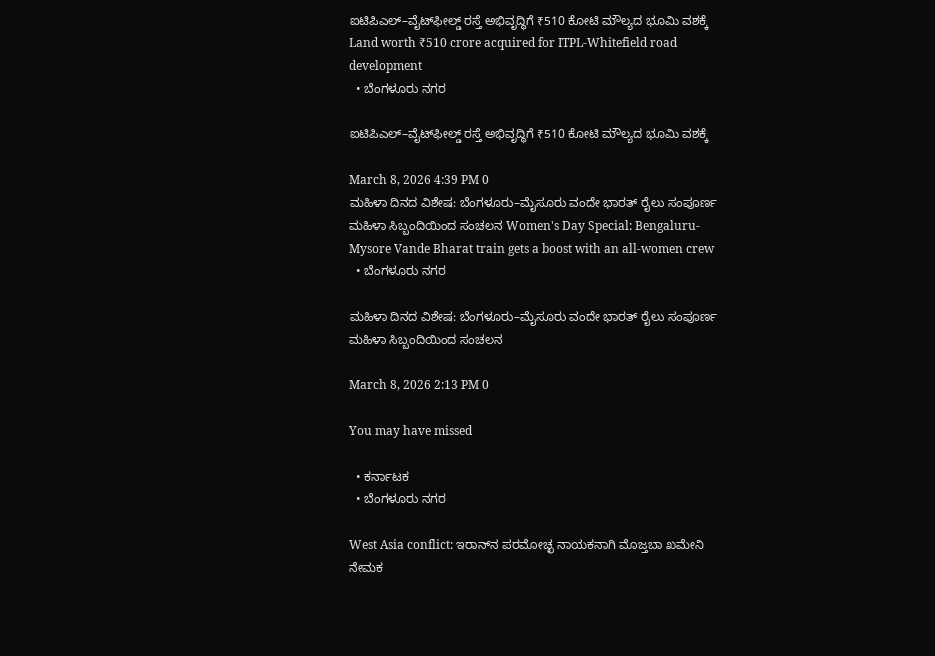ಐಟಿಪಿಎಲ್–ವೈಟ್‌ಫೀಲ್ಡ್ ರಸ್ತೆ ಅಭಿವೃದ್ಧಿಗೆ ₹510 ಕೋಟಿ ಮೌಲ್ಯದ ಭೂಮಿ ವಶಕ್ಕೆ Land worth ₹510 crore acquired for ITPL-Whitefield road development
  • ಬೆಂಗಳೂರು ನಗರ

ಐಟಿಪಿಎಲ್–ವೈಟ್‌ಫೀಲ್ಡ್ ರಸ್ತೆ ಅಭಿವೃದ್ಧಿಗೆ ₹510 ಕೋಟಿ ಮೌಲ್ಯದ ಭೂಮಿ ವಶಕ್ಕೆ

March 8, 2026 4:39 PM 0
ಮಹಿಳಾ ದಿನದ ವಿಶೇಷ: ಬೆಂಗಳೂರು–ಮೈಸೂರು ವಂದೇ ಭಾರತ್ ರೈಲು ಸಂಪೂರ್ಣ ಮಹಿಳಾ ಸಿಬ್ಬಂದಿಯಿಂದ ಸಂಚಲನ Women's Day Special: Bengaluru-Mysore Vande Bharat train gets a boost with an all-women crew
  • ಬೆಂಗಳೂರು ನಗರ

ಮಹಿಳಾ ದಿನದ ವಿಶೇಷ: ಬೆಂಗಳೂರು–ಮೈಸೂರು ವಂದೇ ಭಾರತ್ ರೈಲು ಸಂಪೂರ್ಣ ಮಹಿಳಾ ಸಿಬ್ಬಂದಿಯಿಂದ ಸಂಚಲನ

March 8, 2026 2:13 PM 0

You may have missed

  • ಕರ್ನಾಟಕ
  • ಬೆಂಗಳೂರು ನಗರ

West Asia conflict: ಇರಾನ್‌ನ ಪರಮೋಚ್ಛ ನಾಯಕನಾಗಿ ಮೊಜ್ತಬಾ ಖಮೇನಿ ನೇಮಕ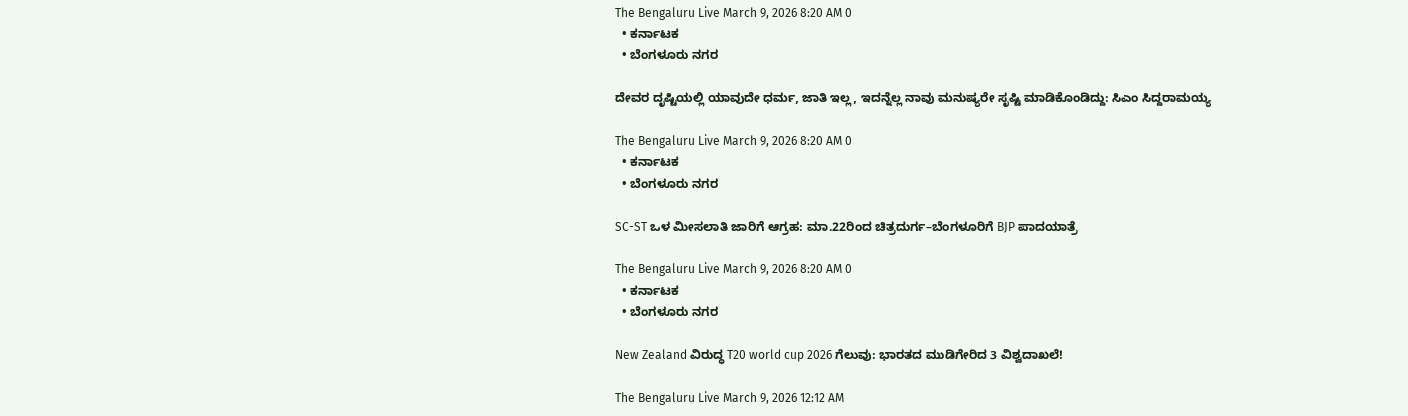The Bengaluru Live March 9, 2026 8:20 AM 0
  • ಕರ್ನಾಟಕ
  • ಬೆಂಗಳೂರು ನಗರ

ದೇವರ ದೃಷ್ಟಿಯಲ್ಲಿ ಯಾವುದೇ ಧರ್ಮ, ಜಾತಿ ಇಲ್ಲ, ಇದನ್ನೆಲ್ಲ ನಾವು ಮನುಷ್ಯರೇ ಸೃಷ್ಟಿ ಮಾಡಿಕೊಂಡಿದ್ದು: ಸಿಎಂ ಸಿದ್ದರಾಮಯ್ಯ

The Bengaluru Live March 9, 2026 8:20 AM 0
  • ಕರ್ನಾಟಕ
  • ಬೆಂಗಳೂರು ನಗರ

SC-ST ಒಳ ಮೀಸಲಾತಿ ಜಾರಿಗೆ ಆಗ್ರಹ: ಮಾ.22ರಿಂದ ಚಿತ್ರದುರ್ಗ–ಬೆಂಗಳೂರಿಗೆ BJP ಪಾದಯಾತ್ರೆ

The Bengaluru Live March 9, 2026 8:20 AM 0
  • ಕರ್ನಾಟಕ
  • ಬೆಂಗಳೂರು ನಗರ

New Zealand ವಿರುದ್ಧ T20 world cup 2026 ಗೆಲುವು: ಭಾರತದ ಮುಡಿಗೇರಿದ 3 ವಿಶ್ವದಾಖಲೆ!

The Bengaluru Live March 9, 2026 12:12 AM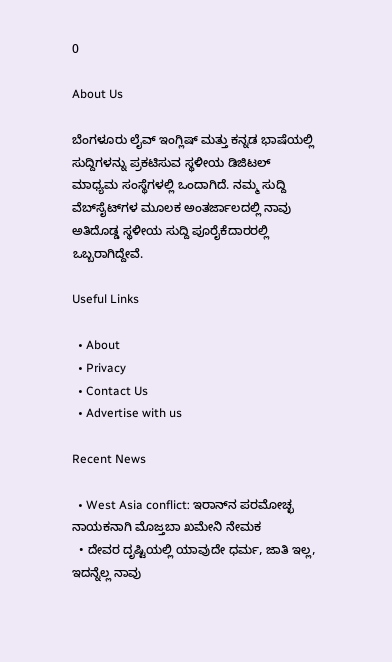0

About Us

ಬೆಂಗಳೂರು ಲೈವ್ ಇಂಗ್ಲಿಷ್ ಮತ್ತು ಕನ್ನಡ ಭಾಷೆಯಲ್ಲಿ ಸುದ್ದಿಗಳನ್ನು ಪ್ರಕಟಿಸುವ ಸ್ಥಳೀಯ ಡಿಜಿಟಲ್ ಮಾಧ್ಯಮ ಸಂಸ್ಥೆಗಳಲ್ಲಿ ಒಂದಾಗಿದೆ. ನಮ್ಮ ಸುದ್ದಿ ವೆಬ್‌ಸೈಟ್‌ಗಳ ಮೂಲಕ ಅಂತರ್ಜಾಲದಲ್ಲಿ ನಾವು ಅತಿದೊಡ್ಡ ಸ್ಥಳೀಯ ಸುದ್ದಿ ಪೂರೈಕೆದಾರರಲ್ಲಿ ಒಬ್ಬರಾಗಿದ್ದೇವೆ.

Useful Links

  • About
  • Privacy
  • Contact Us
  • Advertise with us

Recent News

  • West Asia conflict: ಇರಾನ್‌ನ ಪರಮೋಚ್ಛ ನಾಯಕನಾಗಿ ಮೊಜ್ತಬಾ ಖಮೇನಿ ನೇಮಕ
  • ದೇವರ ದೃಷ್ಟಿಯಲ್ಲಿ ಯಾವುದೇ ಧರ್ಮ, ಜಾತಿ ಇಲ್ಲ, ಇದನ್ನೆಲ್ಲ ನಾವು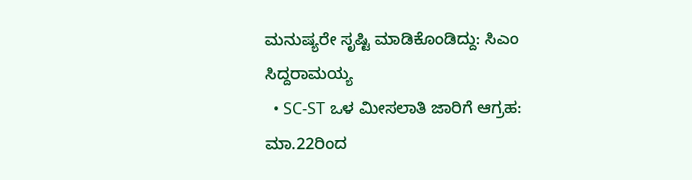ಮನುಷ್ಯರೇ ಸೃಷ್ಟಿ ಮಾಡಿಕೊಂಡಿದ್ದು: ಸಿಎಂ ಸಿದ್ದರಾಮಯ್ಯ
  • SC-ST ಒಳ ಮೀಸಲಾತಿ ಜಾರಿಗೆ ಆಗ್ರಹ: ಮಾ.22ರಿಂದ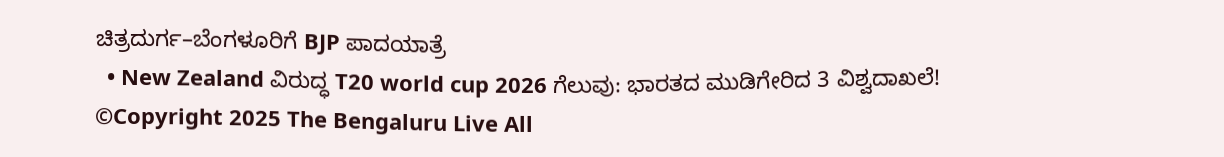ಚಿತ್ರದುರ್ಗ–ಬೆಂಗಳೂರಿಗೆ BJP ಪಾದಯಾತ್ರೆ
  • New Zealand ವಿರುದ್ಧ T20 world cup 2026 ಗೆಲುವು: ಭಾರತದ ಮುಡಿಗೇರಿದ 3 ವಿಶ್ವದಾಖಲೆ!
©Copyright 2025 The Bengaluru Live All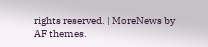rights reserved. | MoreNews by AF themes.